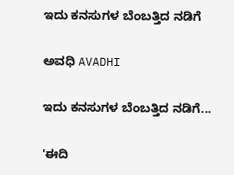ಇದು ಕನಸುಗಳ ಬೆಂಬತ್ತಿದ ನಡಿಗೆ‍

ಅವಧಿ AVADHI

ಇದು ಕನಸುಗಳ ಬೆಂಬತ್ತಿದ ನಡಿಗೆ...

'ಈದಿ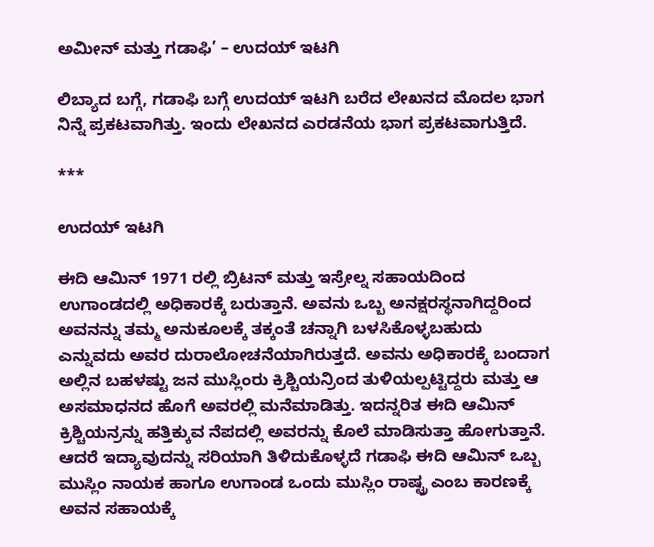ಅಮೀನ್ ಮತ್ತು ಗಡಾಫಿ’ – ಉದಯ್ ಇಟಗಿ

ಲಿಬ್ಯಾದ ಬಗ್ಗೆ, ಗಡಾಫಿ ಬಗ್ಗೆ ಉದಯ್ ಇಟಗಿ ಬರೆದ ಲೇಖನದ ಮೊದಲ ಭಾಗ ನಿನ್ನೆ ಪ್ರಕಟವಾಗಿತ್ತು. ಇಂದು ಲೇಖನದ ಎರಡನೆಯ ಭಾಗ ಪ್ರಕಟವಾಗುತ್ತಿದೆ.

***

ಉದಯ್ ಇಟಗಿ

ಈದಿ ಆಮಿನ್ 1971 ರಲ್ಲಿ ಬ್ರಿಟನ್ ಮತ್ತು ಇಸ್ರೇಲ್ನ ಸಹಾಯದಿಂದ ಉಗಾಂಡದಲ್ಲಿ ಅಧಿಕಾರಕ್ಕೆ ಬರುತ್ತಾನೆ. ಅವನು ಒಬ್ಬ ಅನಕ್ಷರಸ್ಥನಾಗಿದ್ದರಿಂದ ಅವನನ್ನು ತಮ್ಮ ಅನುಕೂಲಕ್ಕೆ ತಕ್ಕಂತೆ ಚನ್ನಾಗಿ ಬಳಸಿಕೊಳ್ಳಬಹುದು ಎನ್ನುವದು ಅವರ ದುರಾಲೋಚನೆಯಾಗಿರುತ್ತದೆ. ಅವನು ಅಧಿಕಾರಕ್ಕೆ ಬಂದಾಗ ಅಲ್ಲಿನ ಬಹಳಷ್ಟು ಜನ ಮುಸ್ಲಿಂರು ಕ್ರಿಶ್ಚಿಯನ್ರಿಂದ ತುಳಿಯಲ್ಪಟ್ಟಿದ್ದರು ಮತ್ತು ಆ ಅಸಮಾಧನದ ಹೊಗೆ ಅವರಲ್ಲಿ ಮನೆಮಾಡಿತ್ತು. ಇದನ್ನರಿತ ಈದಿ ಆಮಿನ್ ಕ್ರಿಶ್ಚಿಯನ್ರನ್ನು ಹತ್ತಿಕ್ಕುವ ನೆಪದಲ್ಲಿ ಅವರನ್ನು ಕೊಲೆ ಮಾಡಿಸುತ್ತಾ ಹೋಗುತ್ತಾನೆ. ಆದರೆ ಇದ್ಯಾವುದನ್ನು ಸರಿಯಾಗಿ ತಿಳಿದುಕೊಳ್ಳದೆ ಗಡಾಫಿ ಈದಿ ಆಮಿನ್ ಒಬ್ಬ ಮುಸ್ಲಿಂ ನಾಯಕ ಹಾಗೂ ಉಗಾಂಡ ಒಂದು ಮುಸ್ಲಿಂ ರಾಷ್ಟ್ರ ಎಂಬ ಕಾರಣಕ್ಕೆ ಅವನ ಸಹಾಯಕ್ಕೆ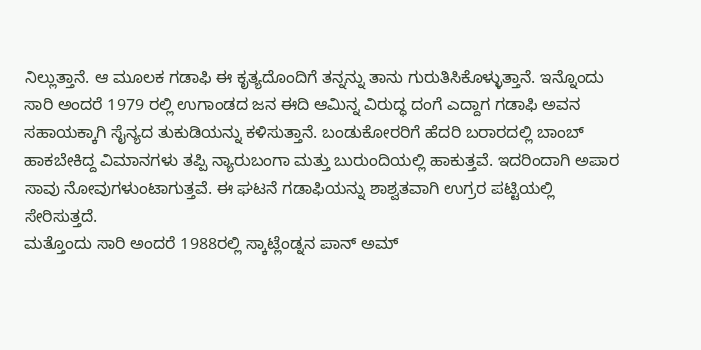ನಿಲ್ಲುತ್ತಾನೆ. ಆ ಮೂಲಕ ಗಡಾಫಿ ಈ ಕೃತ್ಯದೊಂದಿಗೆ ತನ್ನನ್ನು ತಾನು ಗುರುತಿಸಿಕೊಳ್ಳುತ್ತಾನೆ. ಇನ್ನೊಂದು ಸಾರಿ ಅಂದರೆ 1979 ರಲ್ಲಿ ಉಗಾಂಡದ ಜನ ಈದಿ ಆಮಿನ್ನ ವಿರುದ್ಧ ದಂಗೆ ಎದ್ದಾಗ ಗಡಾಫಿ ಅವನ ಸಹಾಯಕ್ಕಾಗಿ ಸೈನ್ಯದ ತುಕುಡಿಯನ್ನು ಕಳಿಸುತ್ತಾನೆ. ಬಂಡುಕೋರರಿಗೆ ಹೆದರಿ ಬರಾರದಲ್ಲಿ ಬಾಂಬ್ ಹಾಕಬೇಕಿದ್ದ ವಿಮಾನಗಳು ತಪ್ಪಿ ನ್ಯಾರುಬಂಗಾ ಮತ್ತು ಬುರುಂದಿಯಲ್ಲಿ ಹಾಕುತ್ತವೆ. ಇದರಿಂದಾಗಿ ಅಪಾರ ಸಾವು ನೋವುಗಳುಂಟಾಗುತ್ತವೆ. ಈ ಘಟನೆ ಗಡಾಫಿಯನ್ನು ಶಾಶ್ವತವಾಗಿ ಉಗ್ರರ ಪಟ್ಟಿಯಲ್ಲಿ ಸೇರಿಸುತ್ತದೆ.
ಮತ್ತೊಂದು ಸಾರಿ ಅಂದರೆ 1988ರಲ್ಲಿ ಸ್ಕಾಟ್ಲೆಂಡ್ನನ ಪಾನ್ ಅಮ್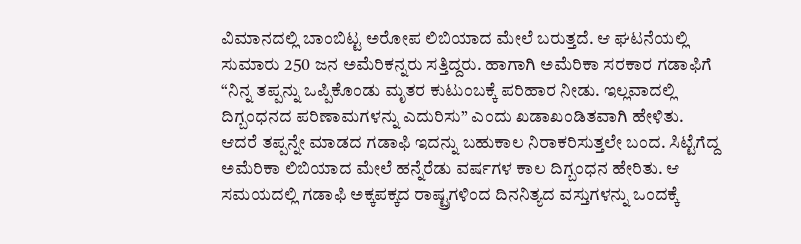ವಿಮಾನದಲ್ಲಿ ಬಾಂಬಿಟ್ಟ ಅರೋಪ ಲಿಬಿಯಾದ ಮೇಲೆ ಬರುತ್ತದೆ. ಆ ಘಟನೆಯಲ್ಲಿ ಸುಮಾರು 250 ಜನ ಅಮೆರಿಕನ್ನರು ಸತ್ತಿದ್ದರು. ಹಾಗಾಗಿ ಅಮೆರಿಕಾ ಸರಕಾರ ಗಡಾಫಿಗೆ “ನಿನ್ನ ತಪ್ಪನ್ನು ಒಪ್ಪಿಕೊಂಡು ಮೃತರ ಕುಟುಂಬಕ್ಕೆ ಪರಿಹಾರ ನೀಡು. ಇಲ್ಲವಾದಲ್ಲಿ ದಿಗ್ಬಂಧನದ ಪರಿಣಾಮಗಳನ್ನು ಎದುರಿಸು” ಎಂದು ಖಡಾಖಂಡಿತವಾಗಿ ಹೇಳಿತು. ಆದರೆ ತಪ್ಪನ್ನೇ ಮಾಡದ ಗಡಾಫಿ ಇದನ್ನು ಬಹುಕಾಲ ನಿರಾಕರಿಸುತ್ತಲೇ ಬಂದ. ಸಿಟ್ಟೆಗೆದ್ದ ಅಮೆರಿಕಾ ಲಿಬಿಯಾದ ಮೇಲೆ ಹನ್ನೆರೆಡು ವರ್ಷಗಳ ಕಾಲ ದಿಗ್ಬಂಧನ ಹೇರಿತು. ಆ ಸಮಯದಲ್ಲಿ ಗಡಾಫಿ ಅಕ್ಕಪಕ್ಕದ ರಾಷ್ಟ್ರಗಳಿಂದ ದಿನನಿತ್ಯದ ವಸ್ತುಗಳನ್ನು ಒಂದಕ್ಕೆ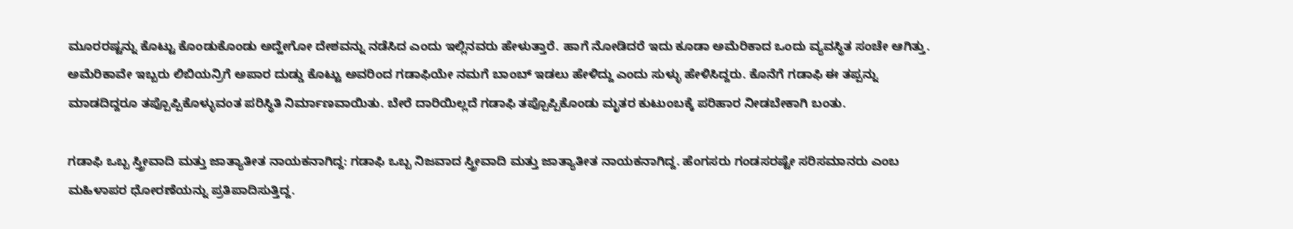ಮೂರರಷ್ಟನ್ನು ಕೊಟ್ಟು ಕೊಂಡುಕೊಂಡು ಅದ್ಹೇಗೋ ದೇಶವನ್ನು ನಡೆಸಿದ ಎಂದು ಇಲ್ಲಿನವರು ಹೇಳುತ್ತಾರೆ. ಹಾಗೆ ನೋಡಿದರೆ ಇದು ಕೂಡಾ ಅಮೆರಿಕಾದ ಒಂದು ವ್ಯವಸ್ಥಿತ ಸಂಚೇ ಆಗಿತ್ತು. ಅಮೆರಿಕಾವೇ ಇಬ್ಬರು ಲಿಬಿಯನ್ರಿಗೆ ಅಪಾರ ದುಡ್ಡು ಕೊಟ್ಟು ಅವರಿಂದ ಗಡಾಫಿಯೇ ನಮಗೆ ಬಾಂಬ್ ಇಡಲು ಹೇಳಿದ್ದು ಎಂದು ಸುಳ್ಳು ಹೇಳಿಸಿದ್ದರು. ಕೊನೆಗೆ ಗಡಾಫಿ ಈ ತಪ್ಪನ್ನು ಮಾಡದಿದ್ದರೂ ತಪ್ಪೊಪ್ಪಿಕೊಳ್ಳುವಂತ ಪರಿಸ್ಥಿತಿ ನಿರ್ಮಾಣವಾಯಿತು. ಬೇರೆ ದಾರಿಯಿಲ್ಲದೆ ಗಡಾಫಿ ತಪ್ಪೊಪ್ಪಿಕೊಂಡು ಮೃತರ ಕುಟುಂಬಕ್ಕೆ ಪರಿಹಾರ ನೀಡಬೇಕಾಗಿ ಬಂತು.

ಗಡಾಫಿ ಒಬ್ಬ ಸ್ತ್ರೀವಾದಿ ಮತ್ತು ಜಾತ್ಯಾತೀತ ನಾಯಕನಾಗಿದ್ದ: ಗಡಾಫಿ ಒಬ್ಬ ನಿಜವಾದ ಸ್ತ್ರೀವಾದಿ ಮತ್ತು ಜಾತ್ಯಾತೀತ ನಾಯಕನಾಗಿದ್ದ. ಹೆಂಗಸರು ಗಂಡಸರಷ್ಟೇ ಸರಿಸಮಾನರು ಎಂಬ ಮಹಿಳಾಪರ ಧೋರಣೆಯನ್ನು ಪ್ರತಿಪಾದಿಸುತ್ತಿದ್ದ.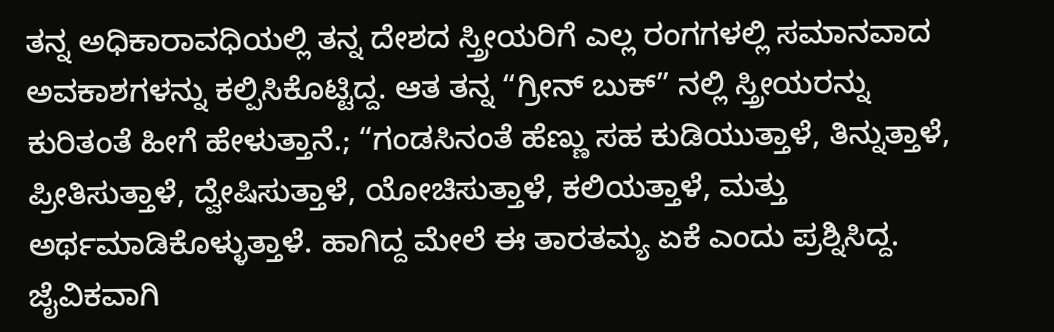ತನ್ನ ಅಧಿಕಾರಾವಧಿಯಲ್ಲಿ ತನ್ನ ದೇಶದ ಸ್ತ್ರೀಯರಿಗೆ ಎಲ್ಲ ರಂಗಗಳಲ್ಲಿ ಸಮಾನವಾದ ಅವಕಾಶಗಳನ್ನು ಕಲ್ಪಿಸಿಕೊಟ್ಟಿದ್ದ. ಆತ ತನ್ನ “ಗ್ರೀನ್ ಬುಕ್” ನಲ್ಲಿ ಸ್ತ್ರೀಯರನ್ನು ಕುರಿತಂತೆ ಹೀಗೆ ಹೇಳುತ್ತಾನೆ.; “ಗಂಡಸಿನಂತೆ ಹೆಣ್ಣು ಸಹ ಕುಡಿಯುತ್ತಾಳೆ, ತಿನ್ನುತ್ತಾಳೆ, ಪ್ರೀತಿಸುತ್ತಾಳೆ, ದ್ವೇಷಿಸುತ್ತಾಳೆ, ಯೋಚಿಸುತ್ತಾಳೆ, ಕಲಿಯತ್ತಾಳೆ, ಮತ್ತು ಅರ್ಥಮಾಡಿಕೊಳ್ಳುತ್ತಾಳೆ. ಹಾಗಿದ್ದ ಮೇಲೆ ಈ ತಾರತಮ್ಯ ಏಕೆ ಎಂದು ಪ್ರಶ್ನಿಸಿದ್ದ. ಜೈವಿಕವಾಗಿ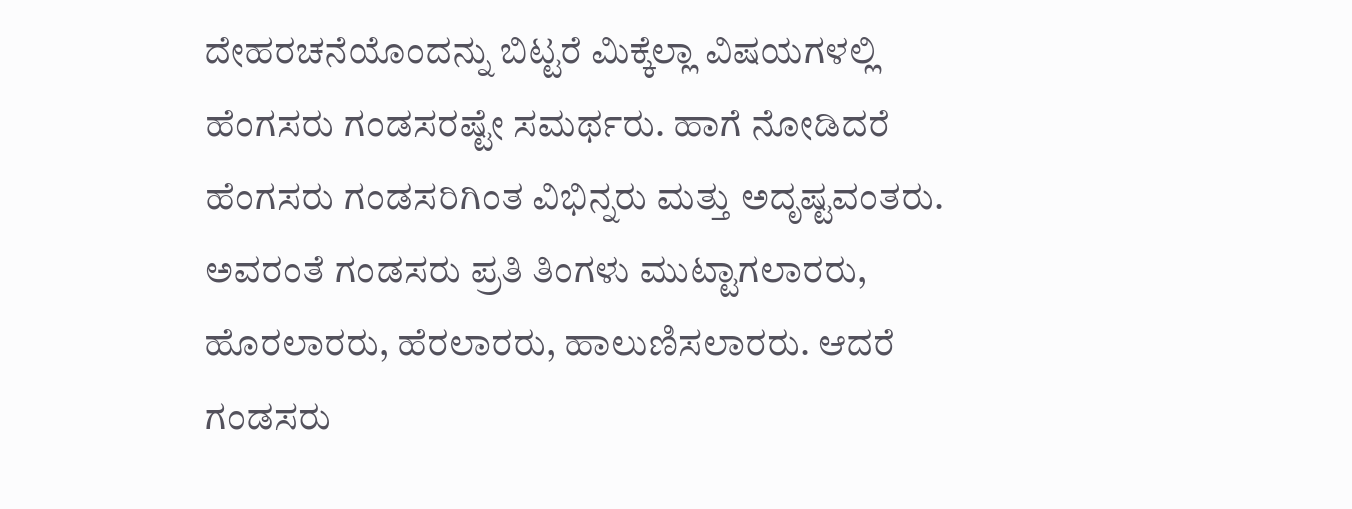ದೇಹರಚನೆಯೊಂದನ್ನು ಬಿಟ್ಟರೆ ಮಿಕ್ಕೆಲ್ಲಾ ವಿಷಯಗಳಲ್ಲಿ ಹೆಂಗಸರು ಗಂಡಸರಷ್ಟೇ ಸಮರ್ಥರು. ಹಾಗೆ ನೋಡಿದರೆ ಹೆಂಗಸರು ಗಂಡಸರಿಗಿಂತ ವಿಭಿನ್ನರು ಮತ್ತು ಅದೃಷ್ಟವಂತರು.
ಅವರಂತೆ ಗಂಡಸರು ಪ್ರತಿ ತಿಂಗಳು ಮುಟ್ಟಾಗಲಾರರು, ಹೊರಲಾರರು, ಹೆರಲಾರರು, ಹಾಲುಣಿಸಲಾರರು. ಆದರೆ ಗಂಡಸರು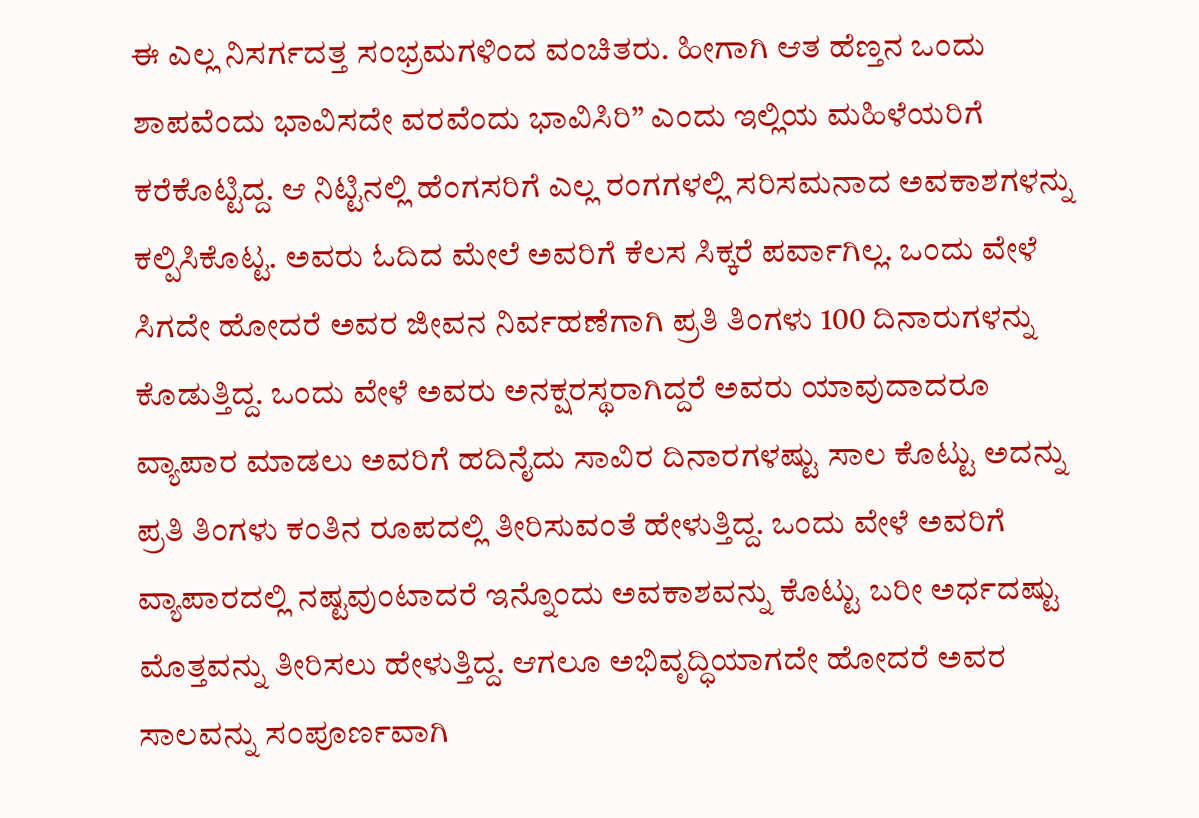ಈ ಎಲ್ಲ ನಿಸರ್ಗದತ್ತ ಸಂಭ್ರಮಗಳಿಂದ ವಂಚಿತರು. ಹೀಗಾಗಿ ಆತ ಹೆಣ್ತನ ಒಂದು ಶಾಪವೆಂದು ಭಾವಿಸದೇ ವರವೆಂದು ಭಾವಿಸಿರಿ” ಎಂದು ಇಲ್ಲಿಯ ಮಹಿಳೆಯರಿಗೆ ಕರೆಕೊಟ್ಟಿದ್ದ. ಆ ನಿಟ್ಟಿನಲ್ಲಿ ಹೆಂಗಸರಿಗೆ ಎಲ್ಲ ರಂಗಗಳಲ್ಲಿ ಸರಿಸಮನಾದ ಅವಕಾಶಗಳನ್ನು ಕಲ್ಪಿಸಿಕೊಟ್ಟ. ಅವರು ಓದಿದ ಮೇಲೆ ಅವರಿಗೆ ಕೆಲಸ ಸಿಕ್ಕರೆ ಪರ್ವಾಗಿಲ್ಲ. ಒಂದು ವೇಳೆ ಸಿಗದೇ ಹೋದರೆ ಅವರ ಜೀವನ ನಿರ್ವಹಣೆಗಾಗಿ ಪ್ರತಿ ತಿಂಗಳು 100 ದಿನಾರುಗಳನ್ನು ಕೊಡುತ್ತಿದ್ದ. ಒಂದು ವೇಳೆ ಅವರು ಅನಕ್ಷರಸ್ಥರಾಗಿದ್ದರೆ ಅವರು ಯಾವುದಾದರೂ ವ್ಯಾಪಾರ ಮಾಡಲು ಅವರಿಗೆ ಹದಿನೈದು ಸಾವಿರ ದಿನಾರಗಳಷ್ಟು ಸಾಲ ಕೊಟ್ಟು ಅದನ್ನು ಪ್ರತಿ ತಿಂಗಳು ಕಂತಿನ ರೂಪದಲ್ಲಿ ತೀರಿಸುವಂತೆ ಹೇಳುತ್ತಿದ್ದ. ಒಂದು ವೇಳೆ ಅವರಿಗೆ ವ್ಯಾಪಾರದಲ್ಲಿ ನಷ್ಟವುಂಟಾದರೆ ಇನ್ನೊಂದು ಅವಕಾಶವನ್ನು ಕೊಟ್ಟು ಬರೀ ಅರ್ಧದಷ್ಟು ಮೊತ್ತವನ್ನು ತೀರಿಸಲು ಹೇಳುತ್ತಿದ್ದ. ಆಗಲೂ ಅಭಿವೃದ್ಧಿಯಾಗದೇ ಹೋದರೆ ಅವರ ಸಾಲವನ್ನು ಸಂಪೂರ್ಣವಾಗಿ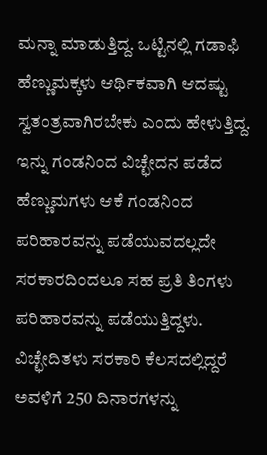ಮನ್ನಾ ಮಾಡುತ್ತಿದ್ದ. ಒಟ್ಟಿನಲ್ಲಿ ಗಡಾಫಿ ಹೆಣ್ಣುಮಕ್ಕಳು ಆರ್ಥಿಕವಾಗಿ ಆದಷ್ಟು ಸ್ವತಂತ್ರವಾಗಿರಬೇಕು ಎಂದು ಹೇಳುತ್ತಿದ್ದ. ಇನ್ನು ಗಂಡನಿಂದ ವಿಚ್ಛೇದನ ಪಡೆದ ಹೆಣ್ಣುಮಗಳು ಆಕೆ ಗಂಡನಿಂದ ಪರಿಹಾರವನ್ನು ಪಡೆಯುವದಲ್ಲದೇ ಸರಕಾರದಿಂದಲೂ ಸಹ ಪ್ರತಿ ತಿಂಗಳು ಪರಿಹಾರವನ್ನು ಪಡೆಯುತ್ತಿದ್ದಳು.
ವಿಚ್ಛೇದಿತಳು ಸರಕಾರಿ ಕೆಲಸದಲ್ಲಿದ್ದರೆ ಅವಳಿಗೆ 250 ದಿನಾರಗಳನ್ನು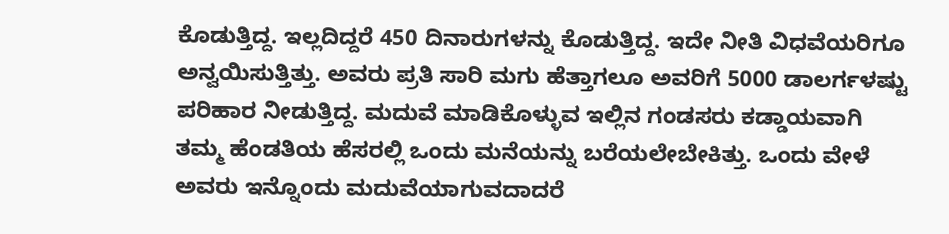ಕೊಡುತ್ತಿದ್ದ. ಇಲ್ಲದಿದ್ದರೆ 450 ದಿನಾರುಗಳನ್ನು ಕೊಡುತ್ತಿದ್ದ. ಇದೇ ನೀತಿ ವಿಧವೆಯರಿಗೂ ಅನ್ವಯಿಸುತ್ತಿತ್ತು. ಅವರು ಪ್ರತಿ ಸಾರಿ ಮಗು ಹೆತ್ತಾಗಲೂ ಅವರಿಗೆ 5000 ಡಾಲರ್ಗಳಷ್ಟು ಪರಿಹಾರ ನೀಡುತ್ತಿದ್ದ. ಮದುವೆ ಮಾಡಿಕೊಳ್ಳುವ ಇಲ್ಲಿನ ಗಂಡಸರು ಕಡ್ಡಾಯವಾಗಿ ತಮ್ಮ ಹೆಂಡತಿಯ ಹೆಸರಲ್ಲಿ ಒಂದು ಮನೆಯನ್ನು ಬರೆಯಲೇಬೇಕಿತ್ತು. ಒಂದು ವೇಳೆ ಅವರು ಇನ್ನೊಂದು ಮದುವೆಯಾಗುವದಾದರೆ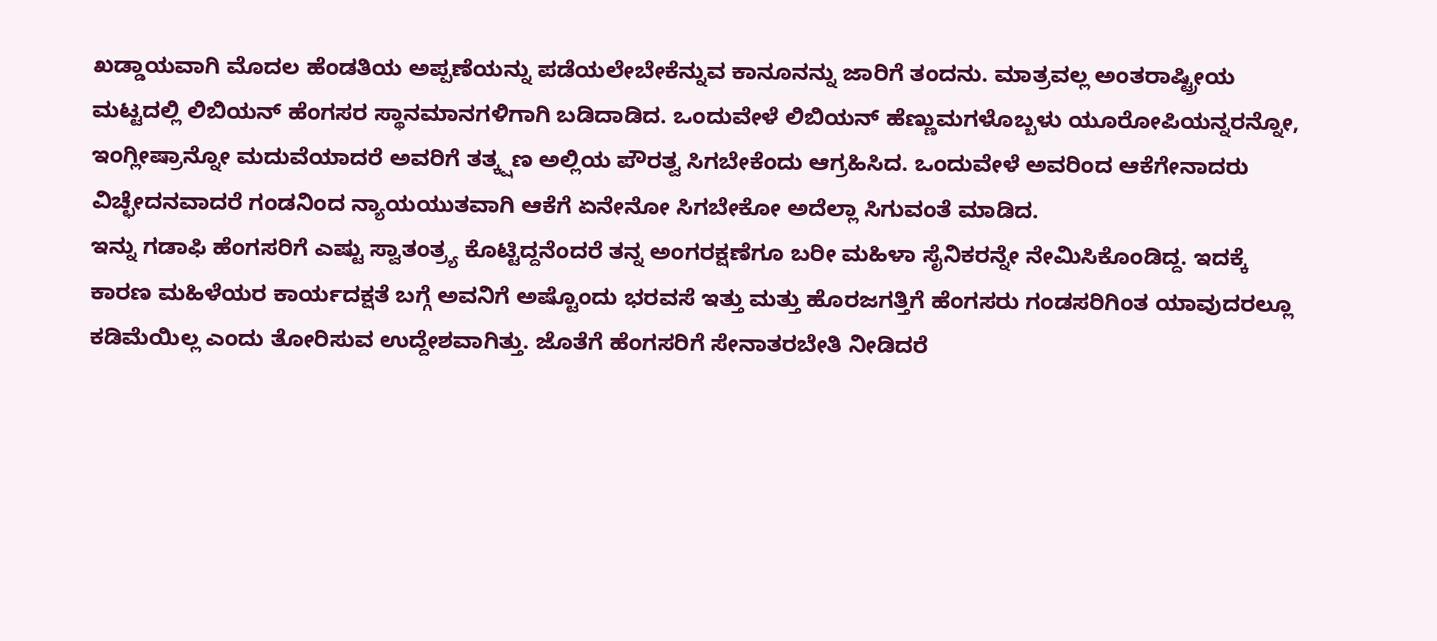ಖಡ್ಡಾಯವಾಗಿ ಮೊದಲ ಹೆಂಡತಿಯ ಅಪ್ಪಣೆಯನ್ನು ಪಡೆಯಲೇಬೇಕೆನ್ನುವ ಕಾನೂನನ್ನು ಜಾರಿಗೆ ತಂದನು. ಮಾತ್ರವಲ್ಲ ಅಂತರಾಷ್ಟ್ರೀಯ ಮಟ್ಟದಲ್ಲಿ ಲಿಬಿಯನ್ ಹೆಂಗಸರ ಸ್ಥಾನಮಾನಗಳಿಗಾಗಿ ಬಡಿದಾಡಿದ. ಒಂದುವೇಳೆ ಲಿಬಿಯನ್ ಹೆಣ್ಣುಮಗಳೊಬ್ಬಳು ಯೂರೋಪಿಯನ್ನರನ್ನೋ, ಇಂಗ್ಲೀಷ್ರಾನ್ನೋ ಮದುವೆಯಾದರೆ ಅವರಿಗೆ ತತ್ಕ್ಷಣ ಅಲ್ಲಿಯ ಪೌರತ್ವ ಸಿಗಬೇಕೆಂದು ಆಗ್ರಹಿಸಿದ. ಒಂದುವೇಳೆ ಅವರಿಂದ ಆಕೆಗೇನಾದರು ವಿಚ್ಛೇದನವಾದರೆ ಗಂಡನಿಂದ ನ್ಯಾಯಯುತವಾಗಿ ಆಕೆಗೆ ಏನೇನೋ ಸಿಗಬೇಕೋ ಅದೆಲ್ಲಾ ಸಿಗುವಂತೆ ಮಾಡಿದ.
ಇನ್ನು ಗಡಾಫಿ ಹೆಂಗಸರಿಗೆ ಎಷ್ಟು ಸ್ವಾತಂತ್ರ್ಯ ಕೊಟ್ಟಿದ್ದನೆಂದರೆ ತನ್ನ ಅಂಗರಕ್ಷಣೆಗೂ ಬರೀ ಮಹಿಳಾ ಸೈನಿಕರನ್ನೇ ನೇಮಿಸಿಕೊಂಡಿದ್ದ. ಇದಕ್ಕೆ ಕಾರಣ ಮಹಿಳೆಯರ ಕಾರ್ಯದಕ್ಷತೆ ಬಗ್ಗೆ ಅವನಿಗೆ ಅಷ್ಟೊಂದು ಭರವಸೆ ಇತ್ತು ಮತ್ತು ಹೊರಜಗತ್ತಿಗೆ ಹೆಂಗಸರು ಗಂಡಸರಿಗಿಂತ ಯಾವುದರಲ್ಲೂ ಕಡಿಮೆಯಿಲ್ಲ ಎಂದು ತೋರಿಸುವ ಉದ್ದೇಶವಾಗಿತ್ತು. ಜೊತೆಗೆ ಹೆಂಗಸರಿಗೆ ಸೇನಾತರಬೇತಿ ನೀಡಿದರೆ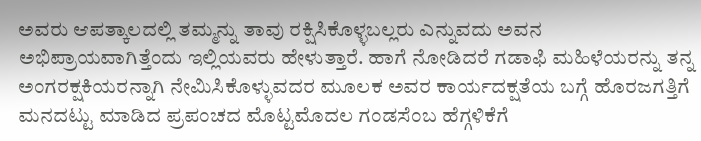ಅವರು ಆಪತ್ಕಾಲದಲ್ಲಿ ತಮ್ಮನ್ನು ತಾವು ರಕ್ಷಿಸಿಕೊಳ್ಳಬಲ್ಲರು ಎನ್ನುವದು ಅವನ ಅಭಿಪ್ರಾಯವಾಗಿತ್ತೆಂದು ಇಲ್ಲಿಯವರು ಹೇಳುತ್ತಾರೆ. ಹಾಗೆ ನೋಡಿದರೆ ಗಡಾಫಿ ಮಹಿಳೆಯರನ್ನು ತನ್ನ ಅಂಗರಕ್ಷಕಿಯರನ್ನಾಗಿ ನೇಮಿಸಿಕೊಳ್ಳುವದರ ಮೂಲಕ ಅವರ ಕಾರ್ಯದಕ್ಷತೆಯ ಬಗ್ಗೆ ಹೊರಜಗತ್ತಿಗೆ ಮನದಟ್ಟು ಮಾಡಿದ ಪ್ರಪಂಚದ ಮೊಟ್ಟಮೊದಲ ಗಂಡಸೆಂಬ ಹೆಗ್ಗಳಿಕೆಗೆ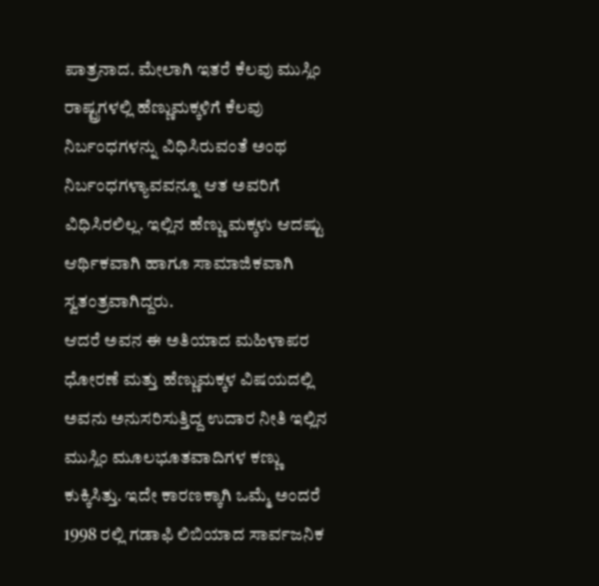ಪಾತ್ರನಾದ. ಮೇಲಾಗಿ ಇತರೆ ಕೆಲವು ಮುಸ್ಲಿಂ ರಾಷ್ಟ್ರಗಳಲ್ಲಿ ಹೆಣ್ಣುಮಕ್ಕಳಿಗೆ ಕೆಲವು ನಿರ್ಬಂಧಗಳನ್ನು ವಿಧಿಸಿರುವಂತೆ ಅಂಥ ನಿರ್ಬಂಧಗಳ್ಯಾವವನ್ನೂ ಆತ ಅವರಿಗೆ ವಿಧಿಸಿರಲಿಲ್ಲ. ಇಲ್ಲಿನ ಹೆಣ್ಣು ಮಕ್ಕಳು ಆದಷ್ಟು ಆರ್ಥಿಕವಾಗಿ ಹಾಗೂ ಸಾಮಾಜಿಕವಾಗಿ ಸ್ವತಂತ್ರವಾಗಿದ್ದರು.
ಆದರೆ ಅವನ ಈ ಅತಿಯಾದ ಮಹಿಳಾಪರ ಧೋರಣೆ ಮತ್ತು ಹೆಣ್ಣುಮಕ್ಕಳ ವಿಷಯದಲ್ಲಿ ಅವನು ಅನುಸರಿಸುತ್ತಿದ್ದ ಉದಾರ ನೀತಿ ಇಲ್ಲಿನ ಮುಸ್ಲಿಂ ಮೂಲಭೂತವಾದಿಗಳ ಕಣ್ಣು ಕುಕ್ಕಿಸಿತ್ತು. ಇದೇ ಕಾರಣಕ್ಕಾಗಿ ಒಮ್ಮೆ ಅಂದರೆ 1998 ರಲ್ಲಿ ಗಡಾಫಿ ಲಿಬಿಯಾದ ಸಾರ್ವಜನಿಕ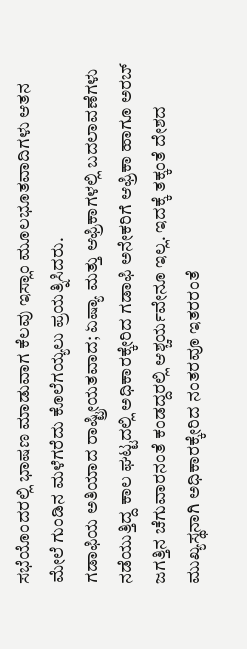ಸಭೆಯೊಂದರಲ್ಲಿ ಭಾಷಣ ಮಾಡುವಾಗ ಕೆಲವು ಇಸ್ಲಾಂ ಮೂಲಭೂತವಾದಿಗಳು ಆತನ ಮೇಲೆ ಗುಂಡಿನ ಮಳೆಗರೆದು ಕೊಲೆಗಯ್ಯಲು ಪ್ರಯತ್ನಿಸಿದರು.
ಗಡಾಫಿಯ ಅತಿಯಾದ ರಾಷ್ಟ್ರೀಯತವಾದ; ಏಷ್ಯಾ ಮತ್ತು ಆಫ್ರಿಕಾಗಳಲ್ಲಿ ಬದಲಾವಣೆಗಳು ನಡೆಯುತ್ತಿದ್ದ ಕಾಲ ಘಟ್ಟದಲ್ಲಿ ಅಧಿಕಾರಕ್ಕೇರಿದ ಗಡಾಫಿ ಅನೇಕರಿಗೆ ಆಫ್ರಿಕಾ ಹಾಗೂ ಅರಬ್ ಜಗತ್ತಿನ ಚೆಗುವಾರನಂತೆ ಕಂಡದ್ದರಲ್ಲಿ ಆಶ್ಚರ್ಯವೇನೂ ಇಲ್ಲ. ಇದಕ್ಕೆ ತಕ್ಕಂತೆ ದೇಶದ ಮುಖ್ಯಸ್ಥನಾಗಿ ಅಧಿಕಾರಕ್ಕೇರಿದ ನಂತರವೂ ಇತರರಂತೆ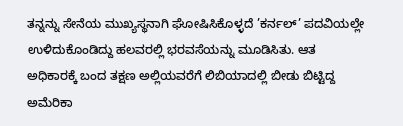ತನ್ನನ್ನು ಸೇನೆಯ ಮುಖ್ಯಸ್ಥನಾಗಿ ಘೋಷಿಸಿಕೊಳ್ಳದೆ ’ಕರ್ನಲ್’ ಪದವಿಯಲ್ಲೇ ಉಳಿದುಕೊಂಡಿದ್ದು ಹಲವರಲ್ಲಿ ಭರವಸೆಯನ್ನು ಮೂಡಿಸಿತು. ಆತ ಅಧಿಕಾರಕ್ಕೆ ಬಂದ ತಕ್ಷಣ ಅಲ್ಲಿಯವರೆಗೆ ಲಿಬಿಯಾದಲ್ಲಿ ಬೀಡು ಬಿಟ್ಟಿದ್ದ ಅಮೆರಿಕಾ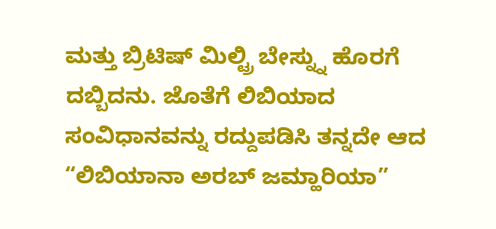ಮತ್ತು ಬ್ರಿಟಿಷ್ ಮಿಲ್ಟ್ರಿ ಬೇಸ್ನ್ನು ಹೊರಗೆ ದಬ್ಬಿದನು. ಜೊತೆಗೆ ಲಿಬಿಯಾದ ಸಂವಿಧಾನವನ್ನು ರದ್ದುಪಡಿಸಿ ತನ್ನದೇ ಆದ “ಲಿಬಿಯಾನಾ ಅರಬ್ ಜಮ್ಹಾರಿಯಾ”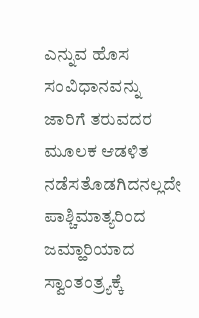ಎನ್ನುವ ಹೊಸ ಸಂವಿಧಾನವನ್ನು ಜಾರಿಗೆ ತರುವದರ ಮೂಲಕ ಆಡಳಿತ ನಡೆಸತೊಡಗಿದನಲ್ಲದೇ ಪಾಶ್ಚಿಮಾತ್ಯರಿಂದ ಜಮ್ಹಾರಿಯಾದ ಸ್ವಾಂತಂತ್ರ್ಯಕ್ಕೆ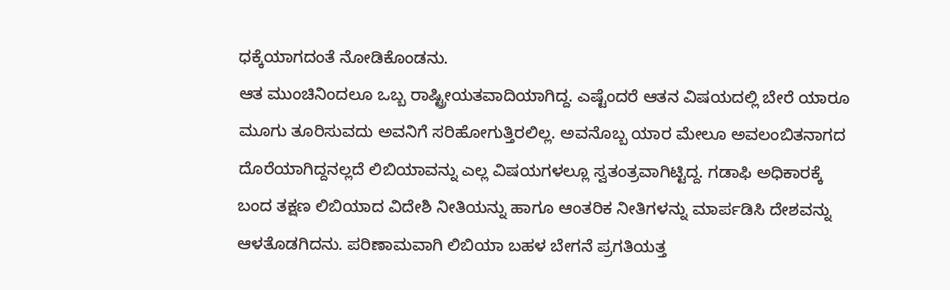ಧಕ್ಕೆಯಾಗದಂತೆ ನೋಡಿಕೊಂಡನು.
ಆತ ಮುಂಚಿನಿಂದಲೂ ಒಬ್ಬ ರಾಷ್ಟ್ರೀಯತವಾದಿಯಾಗಿದ್ದ. ಎಷ್ಟೆಂದರೆ ಆತನ ವಿಷಯದಲ್ಲಿ ಬೇರೆ ಯಾರೂ ಮೂಗು ತೂರಿಸುವದು ಅವನಿಗೆ ಸರಿಹೋಗುತ್ತಿರಲಿಲ್ಲ. ಅವನೊಬ್ಬ ಯಾರ ಮೇಲೂ ಅವಲಂಬಿತನಾಗದ ದೊರೆಯಾಗಿದ್ದನಲ್ಲದೆ ಲಿಬಿಯಾವನ್ನು ಎಲ್ಲ ವಿಷಯಗಳಲ್ಲೂ ಸ್ವತಂತ್ರವಾಗಿಟ್ಟಿದ್ದ. ಗಡಾಫಿ ಅಧಿಕಾರಕ್ಕೆ ಬಂದ ತಕ್ಷಣ ಲಿಬಿಯಾದ ವಿದೇಶಿ ನೀತಿಯನ್ನು ಹಾಗೂ ಆಂತರಿಕ ನೀತಿಗಳನ್ನು ಮಾರ್ಪಡಿಸಿ ದೇಶವನ್ನು ಆಳತೊಡಗಿದನು. ಪರಿಣಾಮವಾಗಿ ಲಿಬಿಯಾ ಬಹಳ ಬೇಗನೆ ಪ್ರಗತಿಯತ್ತ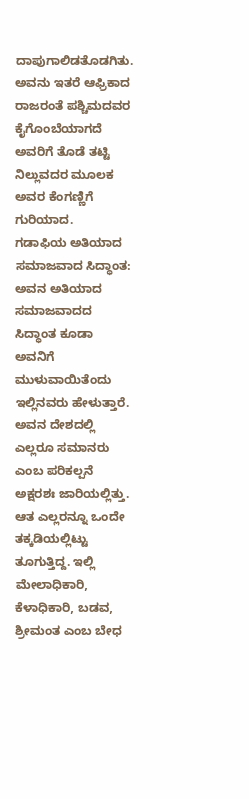ದಾಪುಗಾಲಿಡತೊಡಗಿತು. ಅವನು ಇತರೆ ಆಫ್ರಿಕಾದ ರಾಜರಂತೆ ಪಶ್ಚಿಮದವರ ಕೈಗೊಂಬೆಯಾಗದೆ ಅವರಿಗೆ ತೊಡೆ ತಟ್ಟಿ ನಿಲ್ಲುವದರ ಮೂಲಕ ಅವರ ಕೆಂಗಣ್ಣಿಗೆ ಗುರಿಯಾದ.
ಗಡಾಫಿಯ ಅತಿಯಾದ ಸಮಾಜವಾದ ಸಿದ್ಧಾಂತ: ಅವನ ಅತಿಯಾದ ಸಮಾಜವಾದದ ಸಿದ್ಧಾಂತ ಕೂಡಾ ಅವನಿಗೆ ಮುಳುವಾಯಿತೆಂದು ಇಲ್ಲಿನವರು ಹೇಳುತ್ತಾರೆ. ಅವನ ದೇಶದಲ್ಲಿ ಎಲ್ಲರೂ ಸಮಾನರು ಎಂಬ ಪರಿಕಲ್ಪನೆ ಅಕ್ಷರಶಃ ಜಾರಿಯಲ್ಲಿತ್ತು. ಆತ ಎಲ್ಲರನ್ನೂ ಒಂದೇ ತಕ್ಕಡಿಯಲ್ಲಿಟ್ಟು ತೂಗುತ್ತಿದ್ದ. ಇಲ್ಲಿ ಮೇಲಾಧಿಕಾರಿ, ಕೆಳಾಧಿಕಾರಿ, ಬಡವ, ಶ್ರೀಮಂತ ಎಂಬ ಬೇಧ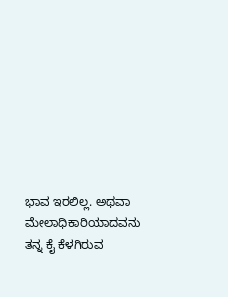ಭಾವ ಇರಲಿಲ್ಲ. ಅಥವಾ ಮೇಲಾಧಿಕಾರಿಯಾದವನು ತನ್ನ ಕೈ ಕೆಳಗಿರುವ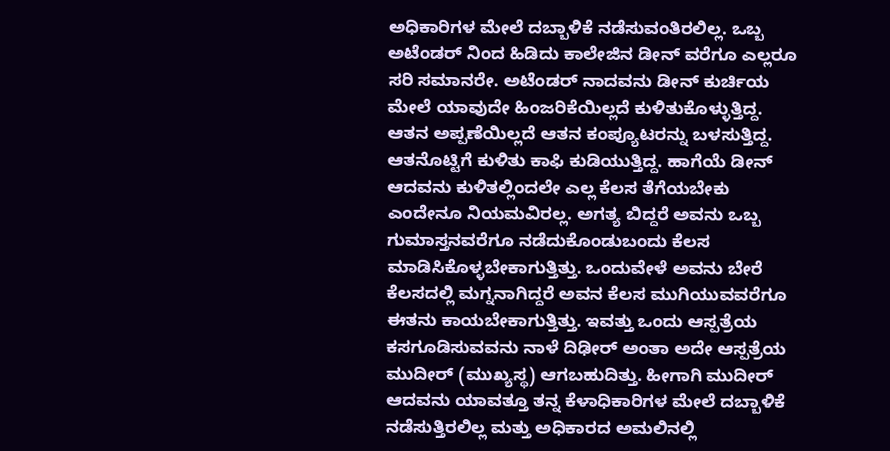ಅಧಿಕಾರಿಗಳ ಮೇಲೆ ದಬ್ಬಾಳಿಕೆ ನಡೆಸುವಂತಿರಲಿಲ್ಲ. ಒಬ್ಬ ಅಟೆಂಡರ್ ನಿಂದ ಹಿಡಿದು ಕಾಲೇಜಿನ ಡೀನ್ ವರೆಗೂ ಎಲ್ಲರೂ ಸರಿ ಸಮಾನರೇ. ಅಟೆಂಡರ್ ನಾದವನು ಡೀನ್ ಕುರ್ಚಿಯ ಮೇಲೆ ಯಾವುದೇ ಹಿಂಜರಿಕೆಯಿಲ್ಲದೆ ಕುಳಿತುಕೊಳ್ಳುತ್ತಿದ್ದ. ಆತನ ಅಪ್ಪಣೆಯಿಲ್ಲದೆ ಆತನ ಕಂಪ್ಯೂಟರನ್ನು ಬಳಸುತ್ತಿದ್ದ. ಆತನೊಟ್ಟಿಗೆ ಕುಳಿತು ಕಾಫಿ ಕುಡಿಯುತ್ತಿದ್ದ. ಹಾಗೆಯೆ ಡೀನ್ ಆದವನು ಕುಳಿತಲ್ಲಿಂದಲೇ ಎಲ್ಲ ಕೆಲಸ ತೆಗೆಯಬೇಕು ಎಂದೇನೂ ನಿಯಮವಿರಲ್ಲ. ಅಗತ್ಯ ಬಿದ್ದರೆ ಅವನು ಒಬ್ಬ ಗುಮಾಸ್ತನವರೆಗೂ ನಡೆದುಕೊಂಡುಬಂದು ಕೆಲಸ ಮಾಡಿಸಿಕೊಳ್ಳಬೇಕಾಗುತ್ತಿತ್ತು. ಒಂದುವೇಳೆ ಅವನು ಬೇರೆ ಕೆಲಸದಲ್ಲಿ ಮಗ್ನನಾಗಿದ್ದರೆ ಅವನ ಕೆಲಸ ಮುಗಿಯುವವರೆಗೂ ಈತನು ಕಾಯಬೇಕಾಗುತ್ತಿತ್ತು. ಇವತ್ತು ಒಂದು ಆಸ್ಪತ್ರೆಯ ಕಸಗೂಡಿಸುವವನು ನಾಳೆ ದಿಢೀರ್ ಅಂತಾ ಅದೇ ಆಸ್ಪತ್ರೆಯ ಮುದೀರ್ (ಮುಖ್ಯಸ್ಥ) ಆಗಬಹುದಿತ್ತು. ಹೀಗಾಗಿ ಮುದೀರ್ ಆದವನು ಯಾವತ್ತೂ ತನ್ನ ಕೆಳಾಧಿಕಾರಿಗಳ ಮೇಲೆ ದಬ್ಬಾಳಿಕೆ ನಡೆಸುತ್ತಿರಲಿಲ್ಲ ಮತ್ತು ಅಧಿಕಾರದ ಅಮಲಿನಲ್ಲಿ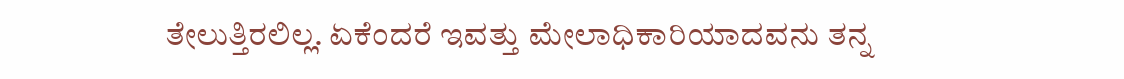ತೇಲುತ್ತಿರಲಿಲ್ಲ. ಏಕೆಂದರೆ ಇವತ್ತು ಮೇಲಾಧಿಕಾರಿಯಾದವನು ತನ್ನ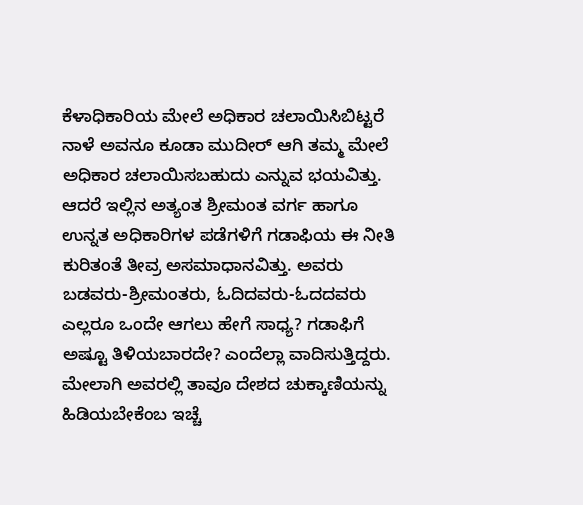ಕೆಳಾಧಿಕಾರಿಯ ಮೇಲೆ ಅಧಿಕಾರ ಚಲಾಯಿಸಿಬಿಟ್ಟರೆ ನಾಳೆ ಅವನೂ ಕೂಡಾ ಮುದೀರ್ ಆಗಿ ತಮ್ಮ ಮೇಲೆ ಅಧಿಕಾರ ಚಲಾಯಿಸಬಹುದು ಎನ್ನುವ ಭಯವಿತ್ತು.
ಆದರೆ ಇಲ್ಲಿನ ಅತ್ಯಂತ ಶ್ರೀಮಂತ ವರ್ಗ ಹಾಗೂ ಉನ್ನತ ಅಧಿಕಾರಿಗಳ ಪಡೆಗಳಿಗೆ ಗಡಾಫಿಯ ಈ ನೀತಿ ಕುರಿತಂತೆ ತೀವ್ರ ಅಸಮಾಧಾನವಿತ್ತು. ಅವರು ಬಡವರು-ಶ್ರೀಮಂತರು, ಓದಿದವರು-ಓದದವರು ಎಲ್ಲರೂ ಒಂದೇ ಆಗಲು ಹೇಗೆ ಸಾಧ್ಯ? ಗಡಾಫಿಗೆ ಅಷ್ಟೂ ತಿಳಿಯಬಾರದೇ? ಎಂದೆಲ್ಲಾ ವಾದಿಸುತ್ತಿದ್ದರು. ಮೇಲಾಗಿ ಅವರಲ್ಲಿ ತಾವೂ ದೇಶದ ಚುಕ್ಕಾಣಿಯನ್ನು ಹಿಡಿಯಬೇಕೆಂಬ ಇಚ್ಚೆ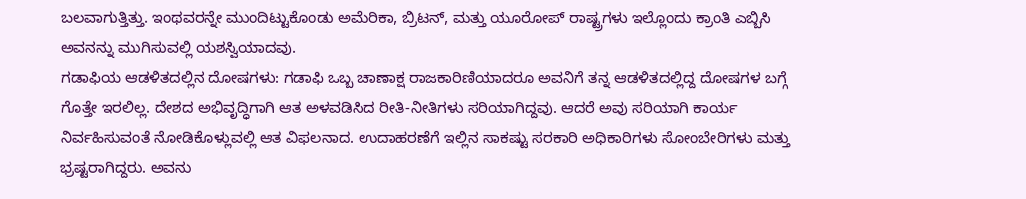ಬಲವಾಗುತ್ತಿತ್ತು. ಇಂಥವರನ್ನೇ ಮುಂದಿಟ್ಟುಕೊಂಡು ಅಮೆರಿಕಾ, ಬ್ರಿಟನ್, ಮತ್ತು ಯೂರೋಪ್ ರಾಷ್ಟ್ರಗಳು ಇಲ್ಲೊಂದು ಕ್ರಾಂತಿ ಎಬ್ಬಿಸಿ ಅವನನ್ನು ಮುಗಿಸುವಲ್ಲಿ ಯಶಸ್ವಿಯಾದವು.
ಗಡಾಫಿಯ ಆಡಳಿತದಲ್ಲಿನ ದೋಷಗಳು: ಗಡಾಫಿ ಒಬ್ಬ ಚಾಣಾಕ್ಷ ರಾಜಕಾರಿಣಿಯಾದರೂ ಅವನಿಗೆ ತನ್ನ ಆಡಳಿತದಲ್ಲಿದ್ದ ದೋಷಗಳ ಬಗ್ಗೆ ಗೊತ್ತೇ ಇರಲಿಲ್ಲ. ದೇಶದ ಅಭಿವೃದ್ಧಿಗಾಗಿ ಆತ ಅಳವಡಿಸಿದ ರೀತಿ-ನೀತಿಗಳು ಸರಿಯಾಗಿದ್ದವು. ಆದರೆ ಅವು ಸರಿಯಾಗಿ ಕಾರ್ಯ ನಿರ್ವಹಿಸುವಂತೆ ನೋಡಿಕೊಳ್ಲುವಲ್ಲಿ ಆತ ವಿಫಲನಾದ. ಉದಾಹರಣೆಗೆ ಇಲ್ಲಿನ ಸಾಕಷ್ಟು ಸರಕಾರಿ ಅಧಿಕಾರಿಗಳು ಸೋಂಬೇರಿಗಳು ಮತ್ತು ಭ್ರಷ್ಟರಾಗಿದ್ದರು. ಅವನು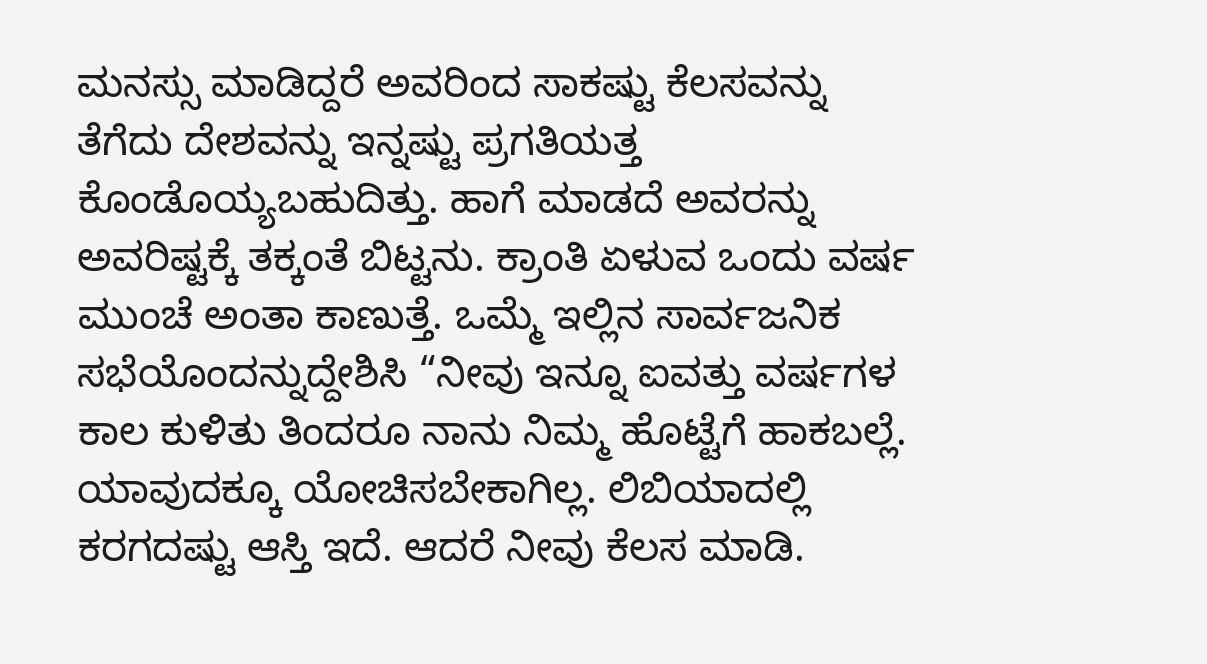ಮನಸ್ಸು ಮಾಡಿದ್ದರೆ ಅವರಿಂದ ಸಾಕಷ್ಟು ಕೆಲಸವನ್ನು ತೆಗೆದು ದೇಶವನ್ನು ಇನ್ನಷ್ಟು ಪ್ರಗತಿಯತ್ತ ಕೊಂಡೊಯ್ಯಬಹುದಿತ್ತು. ಹಾಗೆ ಮಾಡದೆ ಅವರನ್ನು ಅವರಿಷ್ಟಕ್ಕೆ ತಕ್ಕಂತೆ ಬಿಟ್ಟನು. ಕ್ರಾಂತಿ ಏಳುವ ಒಂದು ವರ್ಷ ಮುಂಚೆ ಅಂತಾ ಕಾಣುತ್ತೆ. ಒಮ್ಮೆ ಇಲ್ಲಿನ ಸಾರ್ವಜನಿಕ ಸಭೆಯೊಂದನ್ನುದ್ದೇಶಿಸಿ “ನೀವು ಇನ್ನೂ ಐವತ್ತು ವರ್ಷಗಳ ಕಾಲ ಕುಳಿತು ತಿಂದರೂ ನಾನು ನಿಮ್ಮ ಹೊಟ್ಟೆಗೆ ಹಾಕಬಲ್ಲೆ. ಯಾವುದಕ್ಕೂ ಯೋಚಿಸಬೇಕಾಗಿಲ್ಲ. ಲಿಬಿಯಾದಲ್ಲಿ ಕರಗದಷ್ಟು ಆಸ್ತಿ ಇದೆ. ಆದರೆ ನೀವು ಕೆಲಸ ಮಾಡಿ.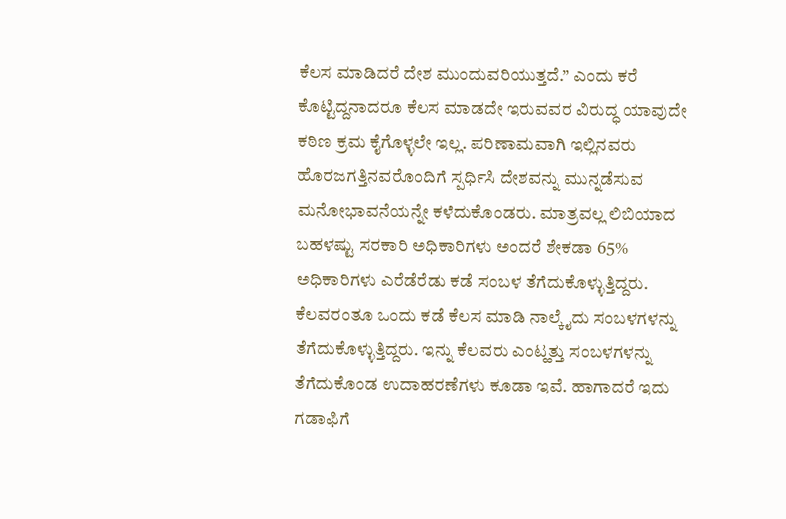ಕೆಲಸ ಮಾಡಿದರೆ ದೇಶ ಮುಂದುವರಿಯುತ್ತದೆ.” ಎಂದು ಕರೆ ಕೊಟ್ಟಿದ್ದನಾದರೂ ಕೆಲಸ ಮಾಡದೇ ಇರುವವರ ವಿರುದ್ಧ ಯಾವುದೇ ಕಠಿಣ ಕ್ರಮ ಕೈಗೊಳ್ಳಲೇ ಇಲ್ಲ. ಪರಿಣಾಮವಾಗಿ ಇಲ್ಲಿನವರು ಹೊರಜಗತ್ತಿನವರೊಂದಿಗೆ ಸ್ಪರ್ಧಿಸಿ ದೇಶವನ್ನು ಮುನ್ನಡೆಸುವ ಮನೋಭಾವನೆಯನ್ನೇ ಕಳೆದುಕೊಂಡರು. ಮಾತ್ರವಲ್ಲ ಲಿಬಿಯಾದ ಬಹಳಷ್ಟು ಸರಕಾರಿ ಅಧಿಕಾರಿಗಳು ಅಂದರೆ ಶೇಕಡಾ 65% ಅಧಿಕಾರಿಗಳು ಎರೆಡೆರೆಡು ಕಡೆ ಸಂಬಳ ತೆಗೆದುಕೊಳ್ಳುತ್ತಿದ್ದರು. ಕೆಲವರಂತೂ ಒಂದು ಕಡೆ ಕೆಲಸ ಮಾಡಿ ನಾಲ್ಕೈದು ಸಂಬಳಗಳನ್ನು ತೆಗೆದುಕೊಳ್ಳುತ್ತಿದ್ದರು. ಇನ್ನು ಕೆಲವರು ಎಂಟ್ಹತ್ತು ಸಂಬಳಗಳನ್ನು ತೆಗೆದುಕೊಂಡ ಉದಾಹರಣೆಗಳು ಕೂಡಾ ಇವೆ. ಹಾಗಾದರೆ ಇದು ಗಡಾಫಿಗೆ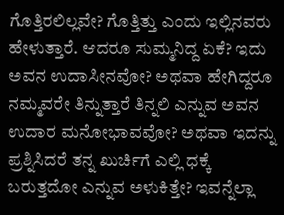ಗೊತ್ತಿರಲಿಲ್ಲವೇ? ಗೊತ್ತಿತ್ತು ಎಂದು ಇಲ್ಲಿನವರು ಹೇಳುತ್ತಾರೆ. ಆದರೂ ಸುಮ್ಮನಿದ್ದ ಏಕೆ? ಇದು ಅವನ ಉದಾಸೀನವೋ? ಅಥವಾ ಹೇಗಿದ್ದರೂ ನಮ್ಮವರೇ ತಿನ್ನುತ್ತಾರೆ ತಿನ್ನಲಿ ಎನ್ನುವ ಅವನ ಉದಾರ ಮನೋಭಾವವೋ? ಅಥವಾ ಇದನ್ನು ಪ್ರಶ್ನಿಸಿದರೆ ತನ್ನ ಖುರ್ಚಿಗೆ ಎಲ್ಲಿ ಧಕ್ಕೆ ಬರುತ್ತದೋ ಎನ್ನುವ ಅಳುಕಿತ್ತೇ? ಇವನ್ನೆಲ್ಲಾ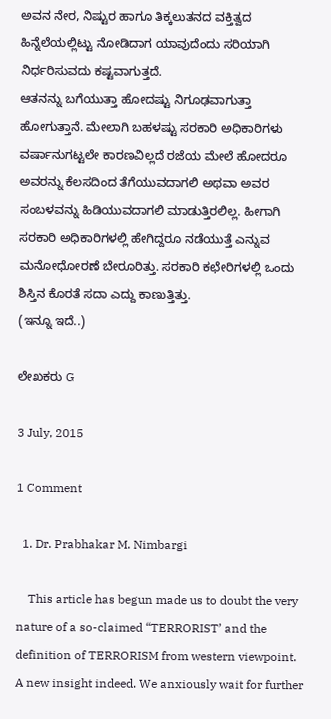ಅವನ ನೇರ, ನಿಷ್ಟುರ ಹಾಗೂ ತಿಕ್ಕಲುತನದ ವಕ್ತಿತ್ವದ ಹಿನ್ನೆಲೆಯಲ್ಲಿಟ್ಟು ನೋಡಿದಾಗ ಯಾವುದೆಂದು ಸರಿಯಾಗಿ ನಿರ್ಧರಿಸುವದು ಕಷ್ಟವಾಗುತ್ತದೆ.
ಆತನನ್ನು ಬಗೆಯುತ್ತಾ ಹೋದಷ್ಟು ನಿಗೂಢವಾಗುತ್ತಾ ಹೋಗುತ್ತಾನೆ. ಮೇಲಾಗಿ ಬಹಳಷ್ಟು ಸರಕಾರಿ ಅಧಿಕಾರಿಗಳು ವರ್ಷಾನುಗಟ್ಟಲೇ ಕಾರಣವಿಲ್ಲದೆ ರಜೆಯ ಮೇಲೆ ಹೋದರೂ ಅವರನ್ನು ಕೆಲಸದಿಂದ ತೆಗೆಯುವದಾಗಲಿ ಅಥವಾ ಅವರ ಸಂಬಳವನ್ನು ಹಿಡಿಯುವದಾಗಲಿ ಮಾಡುತ್ತಿರಲಿಲ್ಲ. ಹೀಗಾಗಿ ಸರಕಾರಿ ಅಧಿಕಾರಿಗಳಲ್ಲಿ ಹೇಗಿದ್ದರೂ ನಡೆಯುತ್ತೆ ಎನ್ನುವ ಮನೋಧೋರಣೆ ಬೇರೂರಿತ್ತು. ಸರಕಾರಿ ಕಛೇರಿಗಳಲ್ಲಿ ಒಂದು ಶಿಸ್ತಿನ ಕೊರತೆ ಸದಾ ಎದ್ದು ಕಾಣುತ್ತಿತ್ತು.
(ಇನ್ನೂ ಇದೆ..)

ಲೇಖಕರು G

3 July, 2015

1 Comment

  1. Dr. Prabhakar M. Nimbargi

    This article has begun made us to doubt the very nature of a so-claimed “TERRORIST’ and the definition of TERRORISM from western viewpoint. A new insight indeed. We anxiously wait for further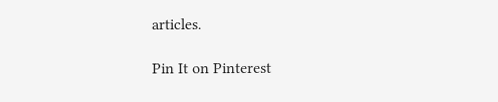articles.

Pin It on Pinterest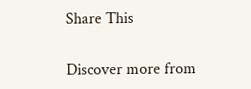Share This

Discover more from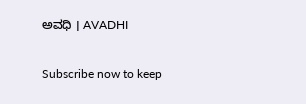ಅವಧಿ । AVADHI

Subscribe now to keep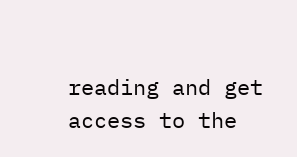reading and get access to the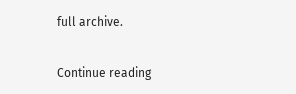full archive.

Continue reading